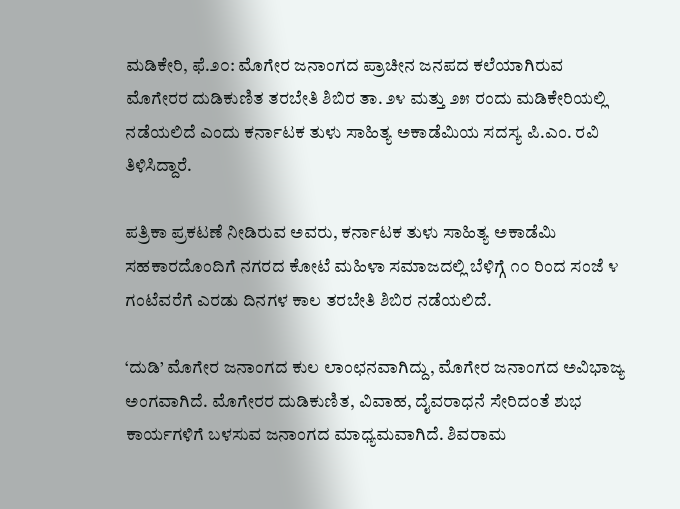ಮಡಿಕೇರಿ, ಫೆ.೨೦: ಮೊಗೇರ ಜನಾಂಗದ ಪ್ರಾಚೀನ ಜನಪದ ಕಲೆಯಾಗಿರುವ ಮೊಗೇರರ ದುಡಿಕುಣಿತ ತರಬೇತಿ ಶಿಬಿರ ತಾ. ೨೪ ಮತ್ತು ೨೫ ರಂದು ಮಡಿಕೇರಿಯಲ್ಲಿ ನಡೆಯಲಿದೆ ಎಂದು ಕರ್ನಾಟಕ ತುಳು ಸಾಹಿತ್ಯ ಅಕಾಡೆಮಿಯ ಸದಸ್ಯ ಪಿ.ಎಂ. ರವಿ ತಿಳಿಸಿದ್ದಾರೆ.

ಪತ್ರಿಕಾ ಪ್ರಕಟಣೆ ನೀಡಿರುವ ಅವರು, ಕರ್ನಾಟಕ ತುಳು ಸಾಹಿತ್ಯ ಅಕಾಡೆಮಿ ಸಹಕಾರದೊಂದಿಗೆ ನಗರದ ಕೋಟೆ ಮಹಿಳಾ ಸಮಾಜದಲ್ಲಿ ಬೆಳಿಗ್ಗೆ ೧೦ ರಿಂದ ಸಂಜೆ ೪ ಗಂಟೆವರೆಗೆ ಎರಡು ದಿನಗಳ ಕಾಲ ತರಬೇತಿ ಶಿಬಿರ ನಡೆಯಲಿದೆ.

‘ದುಡಿ’ ಮೊಗೇರ ಜನಾಂಗದ ಕುಲ ಲಾಂಛನವಾಗಿದ್ದು, ಮೊಗೇರ ಜನಾಂಗದ ಅವಿಭಾಜ್ಯ ಅಂಗವಾಗಿದೆ. ಮೊಗೇರರ ದುಡಿಕುಣಿತ, ವಿವಾಹ, ದೈವರಾಧನೆ ಸೇರಿದಂತೆ ಶುಭ ಕಾರ್ಯಗಳಿಗೆ ಬಳಸುವ ಜನಾಂಗದ ಮಾಧ್ಯಮವಾಗಿದೆ. ಶಿವರಾಮ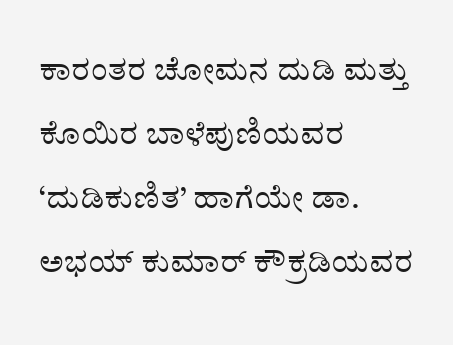ಕಾರಂತರ ಚೋಮನ ದುಡಿ ಮತ್ತು ಕೊಯಿರ ಬಾಳೆಪುಣಿಯವರ ‘ದುಡಿಕುಣಿತ’ ಹಾಗೆಯೇ ಡಾ. ಅಭಯ್ ಕುಮಾರ್ ಕೌಕ್ರಡಿಯವರ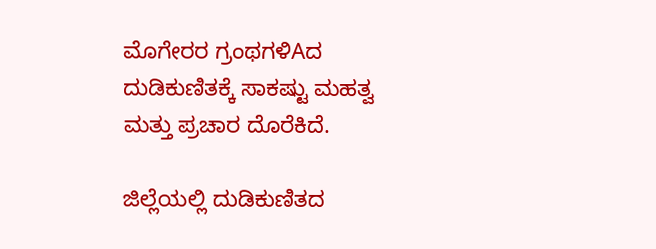ಮೊಗೇರರ ಗ್ರಂಥಗಳಿAದ ದುಡಿಕುಣಿತಕ್ಕೆ ಸಾಕಷ್ಟು ಮಹತ್ವ ಮತ್ತು ಪ್ರಚಾರ ದೊರೆಕಿದೆ.

ಜಿಲ್ಲೆಯಲ್ಲಿ ದುಡಿಕುಣಿತದ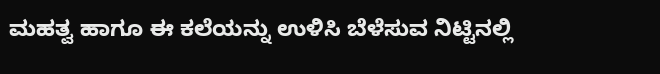ಮಹತ್ವ ಹಾಗೂ ಈ ಕಲೆಯನ್ನು ಉಳಿಸಿ ಬೆಳೆಸುವ ನಿಟ್ಟಿನಲ್ಲಿ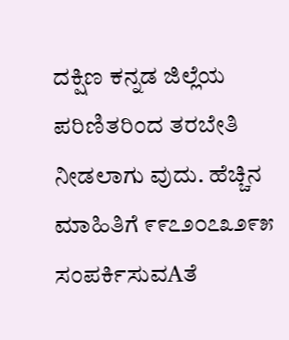ದಕ್ಷಿಣ ಕನ್ನಡ ಜಿಲ್ಲೆಯ ಪರಿಣಿತರಿಂದ ತರಬೇತಿ ನೀಡಲಾಗು ವುದು. ಹೆಚ್ಚಿನ ಮಾಹಿತಿಗೆ ೯೯೭೨೦೭೩೨೯೫ ಸಂಪರ್ಕಿಸುವAತೆ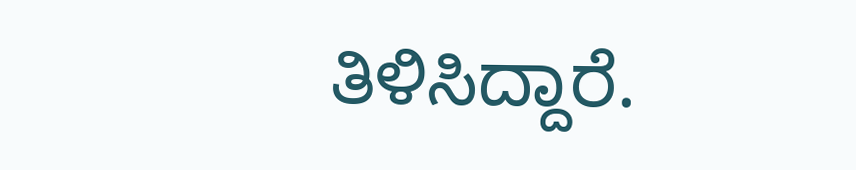ತಿಳಿಸಿದ್ದಾರೆ.